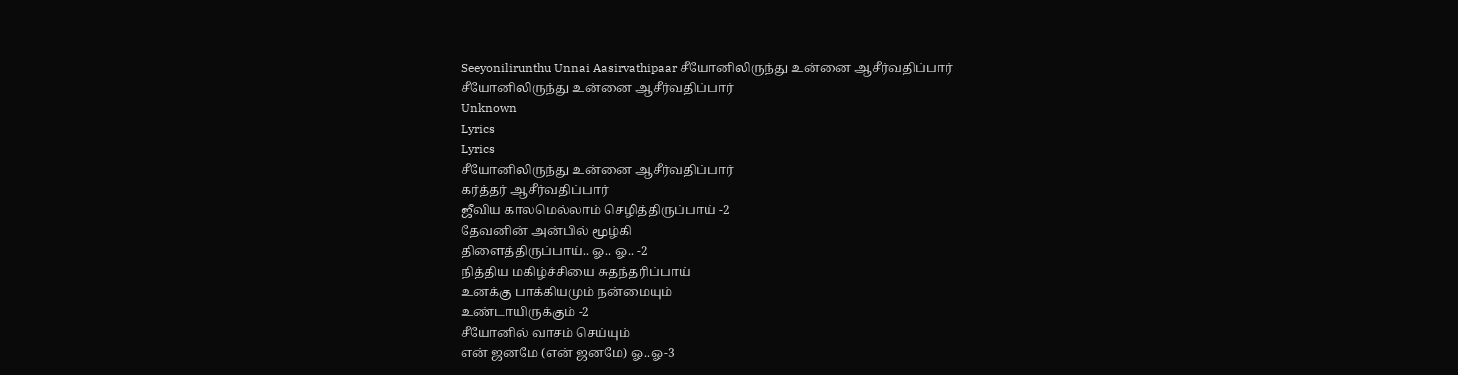Seeyonilirunthu Unnai Aasirvathipaar சீயோனிலிருந்து உன்னை ஆசீர்வதிப்பார்
சீயோனிலிருந்து உன்னை ஆசீர்வதிப்பார்
Unknown
Lyrics
Lyrics
சீயோனிலிருந்து உன்னை ஆசீர்வதிப்பார்
கர்த்தர் ஆசீர்வதிப்பார்
ஜீவிய காலமெல்லாம் செழித்திருப்பாய் -2
தேவனின் அன்பில் மூழ்கி
திளைத்திருப்பாய்.. ஓ.. ஓ.. -2
நித்திய மகிழ்ச்சியை சுதந்தரிப்பாய்
உனக்கு பாக்கியமும் நன்மையும்
உண்டாயிருக்கும் -2
சீயோனில் வாசம் செய்யும்
என் ஜனமே (என் ஜனமே) ஓ..ஓ-3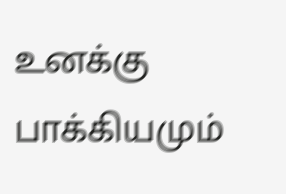உனக்கு பாக்கியமும்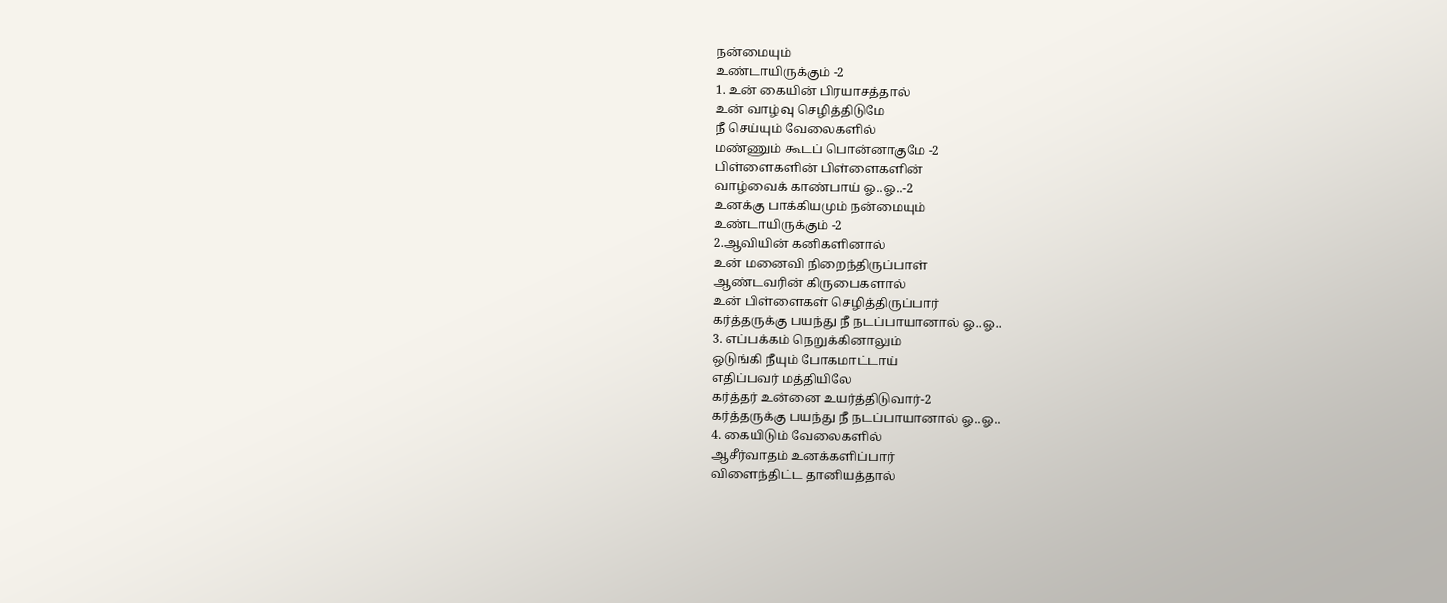நன்மையும்
உண்டாயிருக்கும் -2
1. உன் கையின் பிரயாசத்தால்
உன் வாழ்வு செழித்திடுமே
நீ செய்யும் வேலைகளில்
மண்ணும் கூடப் பொன்னாகுமே -2
பிள்ளைகளின் பிள்ளைகளின்
வாழ்வைக் காண்பாய் ஓ..ஓ..-2
உனக்கு பாக்கியமும் நன்மையும்
உண்டாயிருக்கும் -2
2.ஆவியின் கனிகளினால்
உன் மனைவி நிறைந்திருப்பாள்
ஆண்டவரின் கிருபைகளால்
உன் பிள்ளைகள் செழித்திருப்பார்
கர்த்தருக்கு பயந்து நீ நடப்பாயானால் ஓ..ஓ..
3. எப்பக்கம் நெறுக்கினாலும்
ஒடுங்கி நீயும் போகமாட்டாய்
எதிப்பவர் மத்தியிலே
கர்த்தர் உன்னை உயர்த்திடுவார்-2
கர்த்தருக்கு பயந்து நீ நடப்பாயானால் ஓ..ஓ..
4. கையிடும் வேலைகளில்
ஆசீர்வாதம் உனக்களிப்பார்
விளைந்திட்ட தானியத்தால்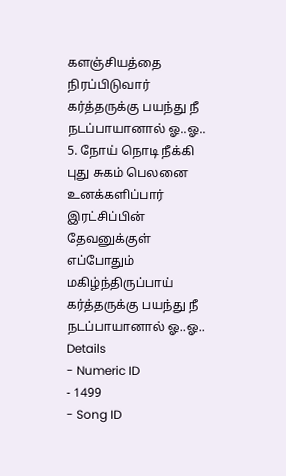களஞ்சியத்தை நிரப்பிடுவார்
கர்த்தருக்கு பயந்து நீ நடப்பாயானால் ஓ..ஓ..
5. நோய் நொடி நீக்கி
புது சுகம் பெலனை உனக்களிப்பார்
இரட்சிப்பின் தேவனுக்குள்
எப்போதும் மகிழ்ந்திருப்பாய்
கர்த்தருக்கு பயந்து நீ நடப்பாயானால் ஓ..ஓ..
Details
- Numeric ID
- 1499
- Song ID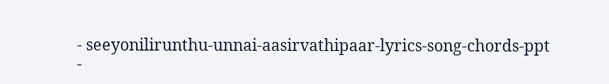- seeyonilirunthu-unnai-aasirvathipaar-lyrics-song-chords-ppt
-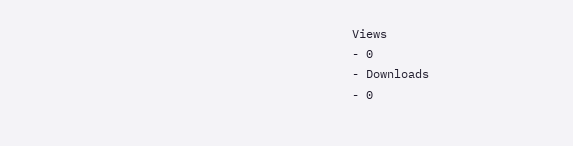Views
- 0
- Downloads
- 0